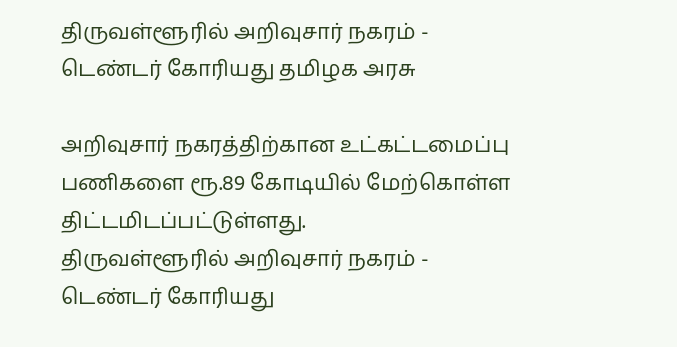திருவள்ளூரில் அறிவுசார் நகரம் - டெண்டர் கோரியது தமிழக அரசு

அறிவுசார் நகரத்திற்கான உட்கட்டமைப்பு பணிகளை ரூ.89 கோடியில் மேற்கொள்ள திட்டமிடப்பட்டுள்ளது.
திருவள்ளூரில் அறிவுசார் நகரம் - டெண்டர் கோரியது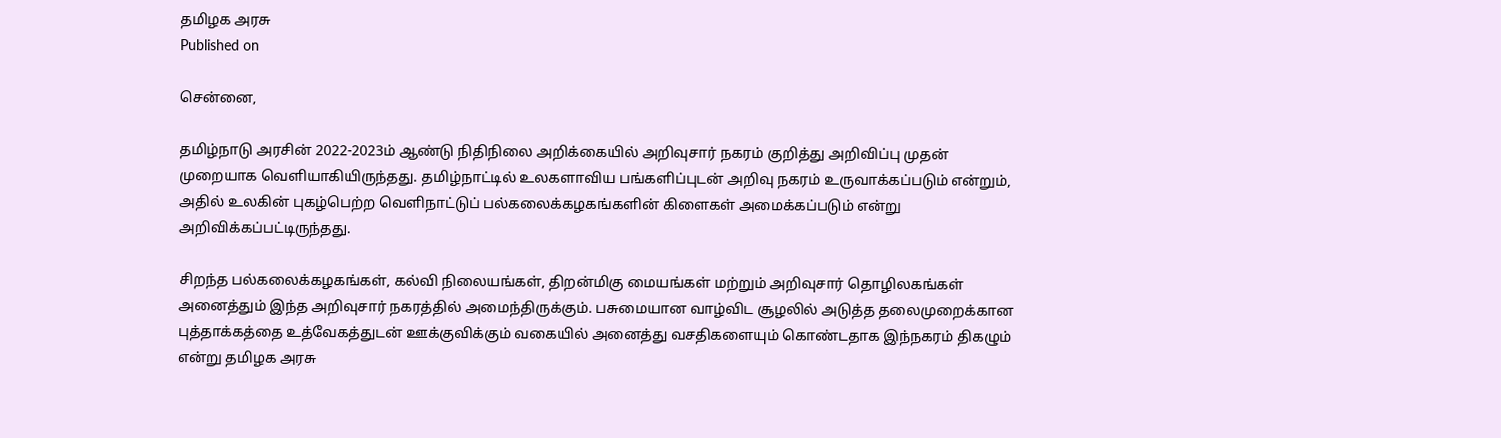தமிழக அரசு
Published on

சென்னை,

தமிழ்நாடு அரசின் 2022-2023ம் ஆண்டு நிதிநிலை அறிக்கையில் அறிவுசார் நகரம் குறித்து அறிவிப்பு முதன் முறையாக வெளியாகியிருந்தது. தமிழ்நாட்டில் உலகளாவிய பங்களிப்புடன் அறிவு நகரம் உருவாக்கப்படும் என்றும், அதில் உலகின் புகழ்பெற்ற வெளிநாட்டுப் பல்கலைக்கழகங்களின் கிளைகள் அமைக்கப்படும் என்று அறிவிக்கப்பட்டிருந்தது.

சிறந்த பல்கலைக்கழகங்கள், கல்வி நிலையங்கள், திறன்மிகு மையங்கள் மற்றும் அறிவுசார் தொழிலகங்கள் அனைத்தும் இந்த அறிவுசார் நகரத்தில் அமைந்திருக்கும். பசுமையான வாழ்விட சூழலில் அடுத்த தலைமுறைக்கான புத்தாக்கத்தை உத்வேகத்துடன் ஊக்குவிக்கும் வகையில் அனைத்து வசதிகளையும் கொண்டதாக இந்நகரம் திகழும் என்று தமிழக அரசு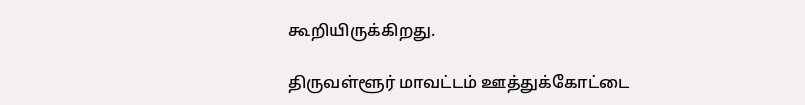கூறியிருக்கிறது.

திருவள்ளூர் மாவட்டம் ஊத்துக்கோட்டை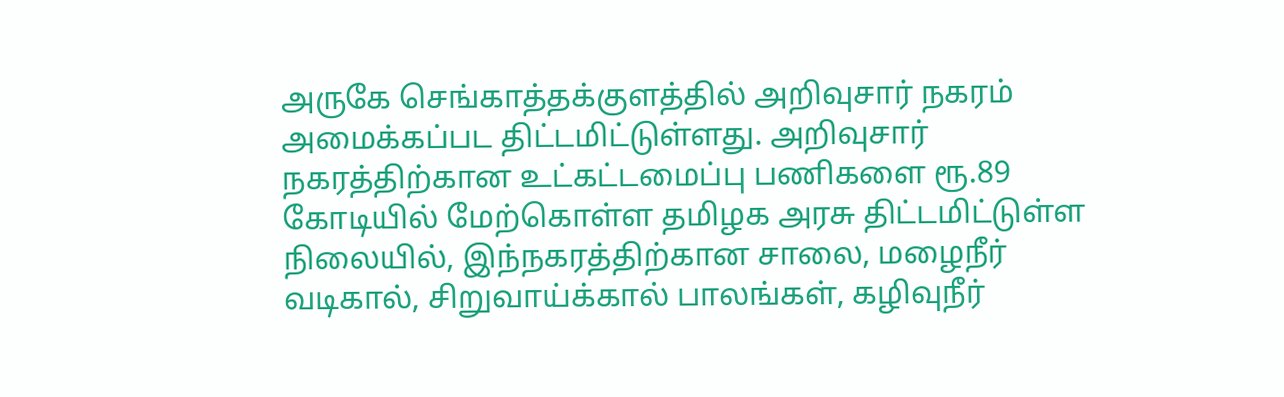அருகே செங்காத்தக்குளத்தில் அறிவுசார் நகரம் அமைக்கப்பட திட்டமிட்டுள்ளது. அறிவுசார் நகரத்திற்கான உட்கட்டமைப்பு பணிகளை ரூ.89 கோடியில் மேற்கொள்ள தமிழக அரசு திட்டமிட்டுள்ள நிலையில், இந்நகரத்திற்கான சாலை, மழைநீர் வடிகால், சிறுவாய்க்கால் பாலங்கள், கழிவுநீர்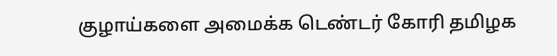குழாய்களை அமைக்க டெண்டர் கோரி தமிழக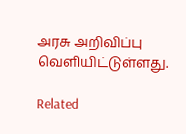அரசு அறிவிப்பு வெளியிட்டுள்ளது.

Related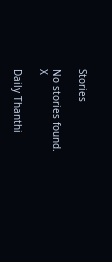Stories

No stories found.
X

Daily Thanthi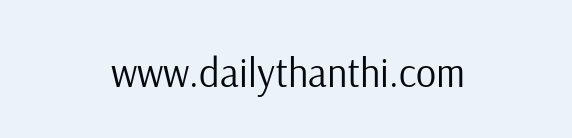www.dailythanthi.com